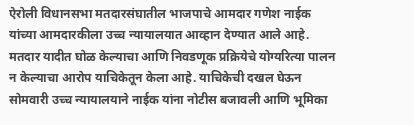ऐरोली विधानसभा मतदारसंघातील भाजपाचे आमदार गणेश नाईक यांच्या आमदारकीला उच्च न्यायालयात आव्हान देण्यात आले आहे. मतदार यादीत घोळ केल्याचा आणि निवडणूक प्रक्रियेचे योग्यरित्या पालन न केल्याचा आरोप याचिकेतून केला आहे. याचिकेची दखल घेऊन सोमवारी उच्च न्यायालयाने नाईक यांना नोटीस बजावली आणि भूमिका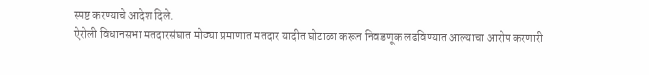स्पष्ट करण्याचे आदेश दिले.
ऐरोली विधानसभा मतदारसंघात मोठ्या प्रमाणात मतदार यादीत घोटाळा करून निवडणूक लढविण्यात आल्याचा आरोप करणारी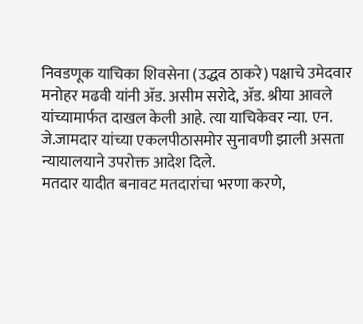निवडणूक याचिका शिवसेना (उद्धव ठाकरे) पक्षाचे उमेदवार मनोहर मढवी यांनी ॲड. असीम सरोदे, ॲड. श्रीया आवले यांच्यामार्फत दाखल केली आहे. त्या याचिकेवर न्या. एन. जे.जामदार यांच्या एकलपीठासमोर सुनावणी झाली असता न्यायालयाने उपरोक्त आदेश दिले.
मतदार यादीत बनावट मतदारांचा भरणा करणे,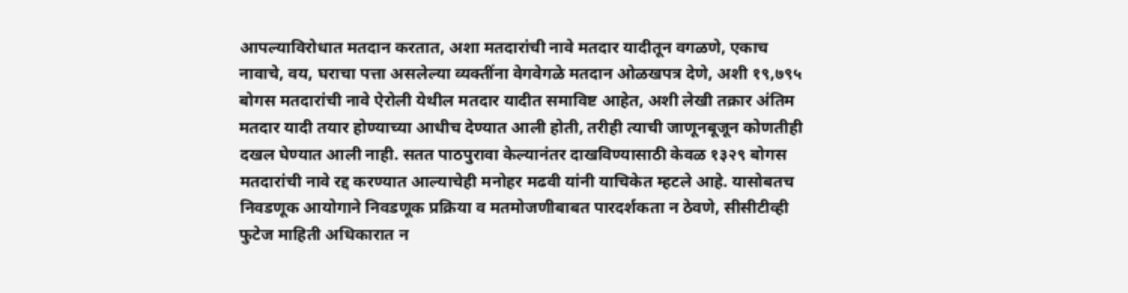आपल्याविरोधात मतदान करतात, अशा मतदारांची नावे मतदार यादीतून वगळणे, एकाच नावाचे, वय, घराचा पत्ता असलेल्या व्यक्तींना वेगवेगळे मतदान ओळखपत्र देणे, अशी १९,७९५ बोगस मतदारांची नावे ऐरोली येथील मतदार यादीत समाविष्ट आहेत, अशी लेखी तक्रार अंतिम मतदार यादी तयार होण्याच्या आधीच देण्यात आली होती, तरीही त्याची जाणूनबूजून कोणतीही दखल घेण्यात आली नाही. सतत पाठपुरावा केल्यानंतर दाखविण्यासाठी केवळ १३२९ बोगस मतदारांची नावे रद्द करण्यात आल्याचेही मनोहर मढवी यांनी याचिकेत म्हटले आहे. यासोबतच निवडणूक आयोगाने निवडणूक प्रक्रिया व मतमोजणीबाबत पारदर्शकता न ठेवणे, सीसीटीव्ही फुटेज माहिती अधिकारात न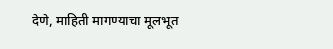देणे, माहिती मागण्याचा मूलभूत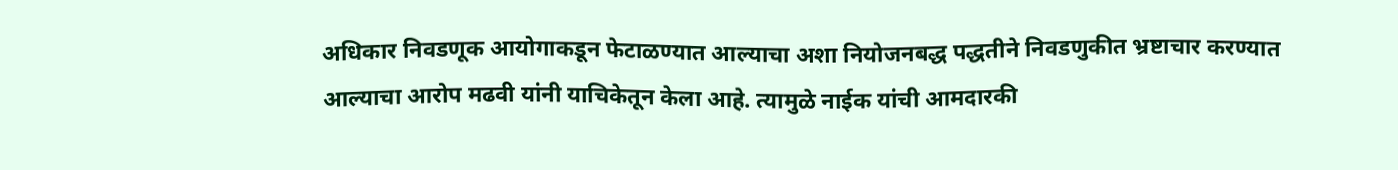अधिकार निवडणूक आयोगाकडून फेटाळण्यात आल्याचा अशा नियोजनबद्ध पद्धतीने निवडणुकीत भ्रष्टाचार करण्यात आल्याचा आरोप मढवी यांनी याचिकेतून केला आहे. त्यामुळे नाईक यांची आमदारकी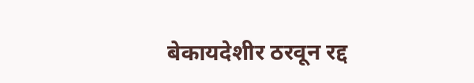बेकायदेशीर ठरवून रद्द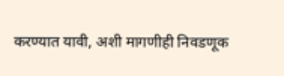करण्यात यावी, अशी मागणीही निवडणूक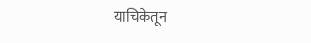याचिकेतून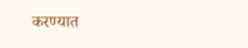करण्यात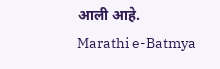आली आहे.
Marathi e-Batmya